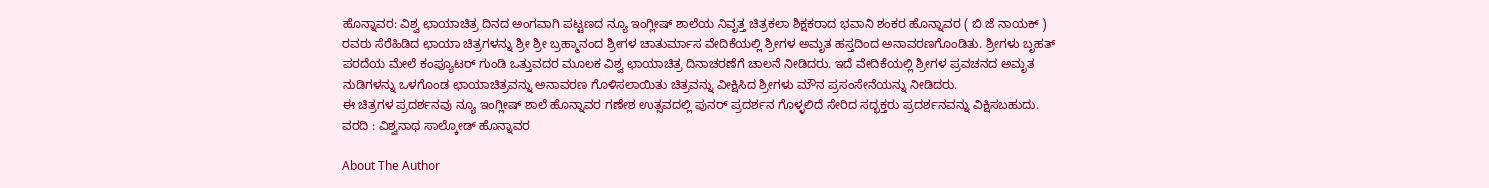ಹೊನ್ನಾವರ: ವಿಶ್ವ ಛಾಯಾಚಿತ್ರ ದಿನದ ಅಂಗವಾಗಿ ಪಟ್ಟಣದ ನ್ಯೂ ಇಂಗ್ಲೀಷ್ ಶಾಲೆಯ ನಿವೃತ್ತ ಚಿತ್ರಕಲಾ ಶಿಕ್ಷಕರಾದ ಭವಾನಿ ಶಂಕರ ಹೊನ್ನಾವರ ( ಬಿ ಜೆ ನಾಯಕ್ ) ರವರು ಸೆರೆಹಿಡಿದ ಛಾಯಾ ಚಿತ್ರಗಳನ್ನು ಶ್ರೀ ಶ್ರೀ ಬ್ರಹ್ಮಾನಂದ ಶ್ರೀಗಳ ಚಾತುರ್ಮಾಸ ವೇದಿಕೆಯಲ್ಲಿ ಶ್ರೀಗಳ ಅಮೃತ ಹಸ್ತದಿಂದ ಅನಾವರಣಗೊಂಡಿತು. ಶ್ರೀಗಳು ಬೃಹತ್ ಪರದೆಯ ಮೇಲೆ ಕಂಪ್ಯೂಟರ್ ಗುಂಡಿ ಒತ್ತುವದರ ಮೂಲಕ ವಿಶ್ವ ಛಾಯಾಚಿತ್ರ ದಿನಾಚರಣೆಗೆ ಚಾಲನೆ ನೀಡಿದರು. ಇದೆ ವೇದಿಕೆಯಲ್ಲಿ ಶ್ರೀಗಳ ಪ್ರವಚನದ ಅಮೃತ ನುಡಿಗಳನ್ನು ಒಳಗೊಂಡ ಛಾಯಾಚಿತ್ರವನ್ನು ಅನಾವರಣ ಗೊಳಿಸಲಾಯಿತು ಚಿತ್ರವನ್ನು ವೀಕ್ಷಿಸಿದ ಶ್ರೀಗಳು ಮೌನ ಪ್ರಸಂಸೇನೆಯನ್ನು ನೀಡಿದರು.
ಈ ಚಿತ್ರಗಳ ಪ್ರದರ್ಶನವು ನ್ಯೂ ಇಂಗ್ಲೀಷ್ ಶಾಲೆ ಹೊನ್ನಾವರ ಗಣೇಶ ಉತ್ಸವದಲ್ಲಿ ಪುನರ್ ಪ್ರದರ್ಶನ ಗೊಳ್ಳಲಿದೆ ಸೇರಿದ ಸದ್ಭಕ್ತರು ಪ್ರದರ್ಶನವನ್ನು ವಿಕ್ಷಿಸಬಹುದು.
ವರದಿ : ವಿಶ್ವನಾಥ ಸಾಲ್ಕೋಡ್ ಹೊನ್ನಾವರ

About The Author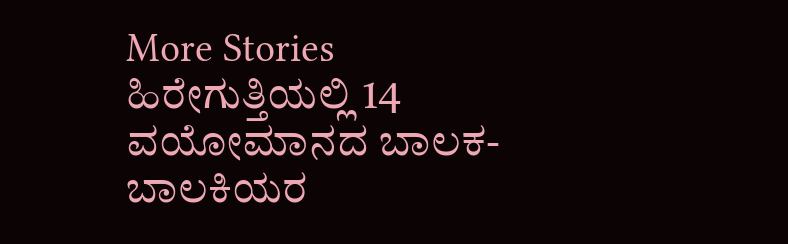More Stories
ಹಿರೇಗುತ್ತಿಯಲ್ಲಿ 14 ವಯೋಮಾನದ ಬಾಲಕ-ಬಾಲಕಿಯರ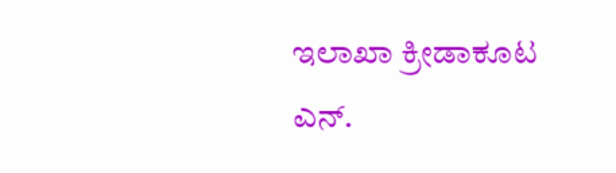ಇಲಾಖಾ ಕ್ರೀಡಾಕೂಟ
ಎನ್.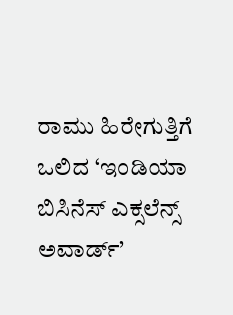ರಾಮು ಹಿರೇಗುತ್ತಿಗೆ ಒಲಿದ ‘ಇಂಡಿಯಾ ಬಿಸಿನೆಸ್ ಎಕ್ಸಲೆನ್ಸ್ ಅವಾರ್ಡ್’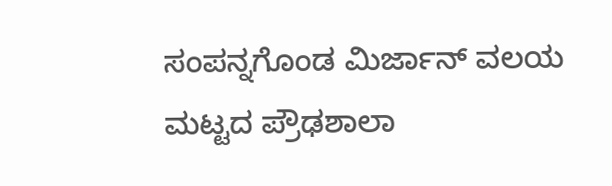ಸಂಪನ್ನಗೊಂಡ ಮಿರ್ಜಾನ್ ವಲಯ ಮಟ್ಟದ ಪ್ರೌಢಶಾಲಾ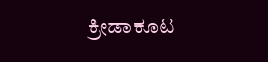ಕ್ರೀಡಾಕೂಟ